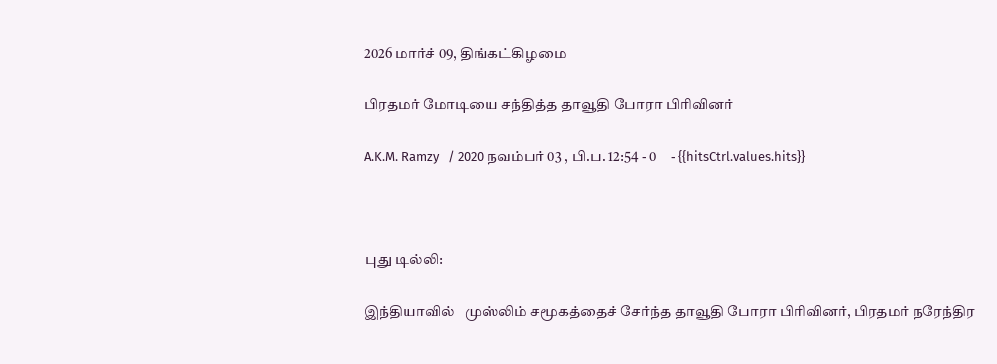2026 மார்ச் 09, திங்கட்கிழமை

பிரதமர் மோடியை சந்தித்த தாவூதி போரா பிரிவினர்

A.K.M. Ramzy   / 2020 நவம்பர் 03 , பி.ப. 12:54 - 0     - {{hitsCtrl.values.hits}}



புது டில்லி:

இந்தியாவில்   முஸ்லிம் சமூகத்தைச் சேர்ந்த தாவூதி போரா பிரிவினர், பிரதமர் நரேந்திர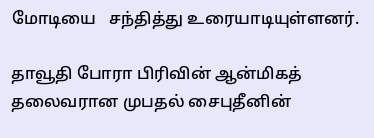மோடியை   சந்தித்து உரையாடியுள்ளனர்.

தாவூதி போரா பிரிவின் ஆன்மிகத் தலைவரான முபதல் சைபுதீனின்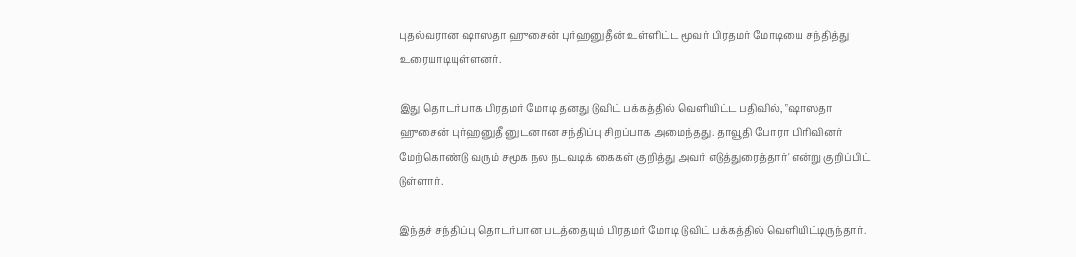புதல்வரான ஷாஸதா ஹுசைன் புர்ஹனுதீன் உள்ளிட்ட மூவர் பிரதமர் மோடியை சந்தித்து உரையாடியுள்ளனர்.

இது தொடர்பாக பிரதமர் மோடி தனது டுவிட் பக்கத்தில் வெளியிட்ட பதிவில், "ஷாஸதா ஹுசைன் புர்ஹனுதீ னுடனான சந்திப்பு சிறப்பாக அமைந்தது. தாவூதி போரா பிரிவினர் மேற்கொண்டு வரும் சமூக நல நடவடிக் கைகள் குறித்து அவர் எடுத்துரைத்தார்' என்று குறிப்பிட் டுள்ளார்.

இந்தச் சந்திப்பு தொடர்பான படத்தையும் பிரதமர் மோடி டுவிட் பக்கத்தில் வெளியிட்டிருந்தார்.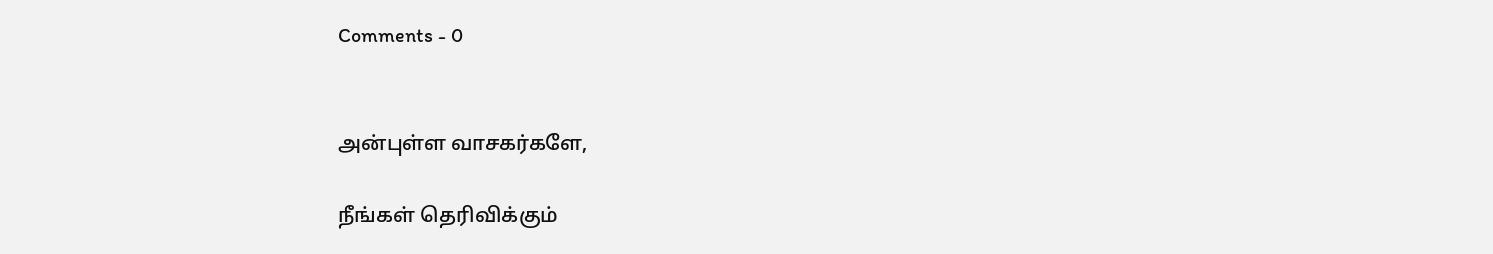Comments - 0


அன்புள்ள வாசகர்களே,

நீங்கள் தெரிவிக்கும்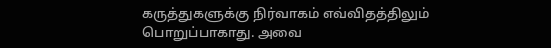கருத்துகளுக்கு நிர்வாகம் எவ்விதத்திலும் பொறுப்பாகாது. அவை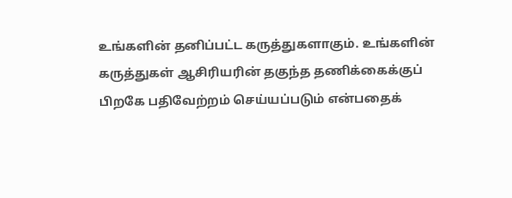உங்களின் தனிப்பட்ட கருத்துகளாகும். உங்களின் கருத்துகள் ஆசிரியரின் தகுந்த தணிக்கைக்குப் பிறகே பதிவேற்றம் செய்யப்படும் என்பதைக்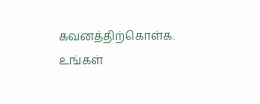கவனத்திற்கொள்க. உங்கள்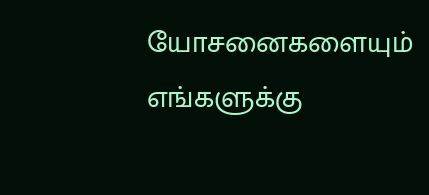யோசனைகளையும் எங்களுக்கு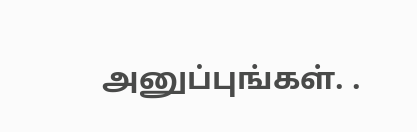அனுப்புங்கள். .